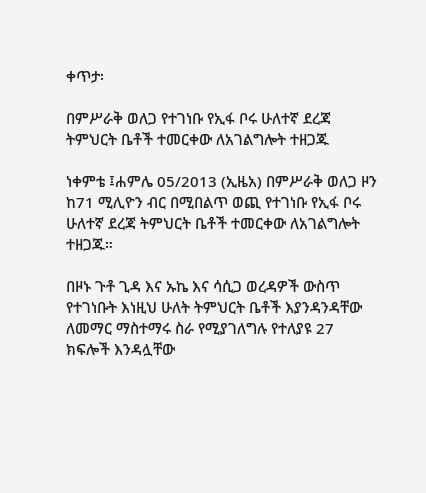ቀጥታ፡

በምሥራቅ ወለጋ የተገነቡ የኢፋ ቦሩ ሁለተኛ ደረጃ ትምህርት ቤቶች ተመርቀው ለአገልግሎት ተዘጋጁ

ነቀምቴ ፤ሐምሌ 05/2013 (ኢዜአ) በምሥራቅ ወለጋ ዞን ከ71 ሚሊዮን ብር በሚበልጥ ወጪ የተገነቡ የኢፋ ቦሩ ሁለተኛ ደረጃ ትምህርት ቤቶች ተመርቀው ለአገልግሎት ተዘጋጁ።

በዞኑ ጉቶ ጊዳ እና ኡኬ እና ሳሲጋ ወረዳዎች ውስጥ የተገነቡት እነዚህ ሁለት ትምህርት ቤቶች እያንዳንዳቸው ለመማር ማስተማሩ ስራ የሚያገለግሉ የተለያዩ 27 ክፍሎች እንዳሏቸው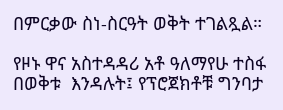በምርቃው ስነ-ስርዓት ወቅት ተገልጿል።

የዞኑ ዋና አስተዳዳሪ አቶ ዓለማየሁ ተስፋ በወቅቱ  እንዳሉት፤ የፕሮጀክቶቹ ግንባታ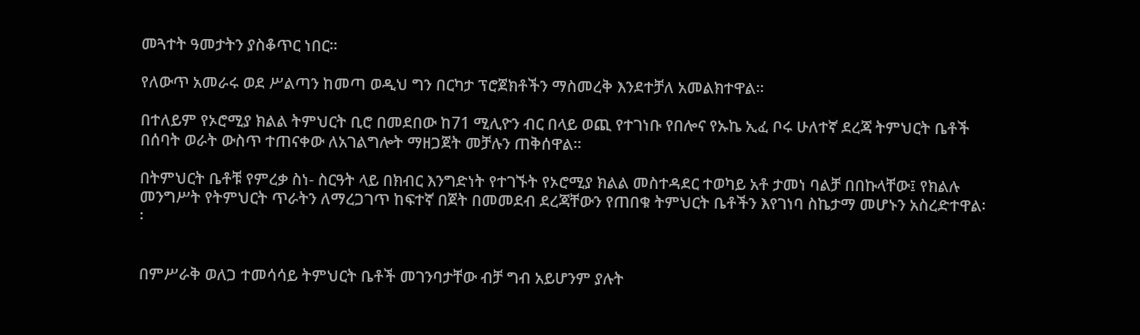መጓተት ዓመታትን ያስቆጥር ነበር።

የለውጥ አመራሩ ወደ ሥልጣን ከመጣ ወዲህ ግን በርካታ ፕሮጀክቶችን ማስመረቅ እንደተቻለ አመልክተዋል።

በተለይም የኦሮሚያ ክልል ትምህርት ቢሮ በመደበው ከ71 ሚሊዮን ብር በላይ ወጪ የተገነቡ የበሎና የኡኬ ኢፈ ቦሩ ሁለተኛ ደረጃ ትምህርት ቤቶች በሰባት ወራት ውስጥ ተጠናቀው ለአገልግሎት ማዘጋጀት መቻሉን ጠቅሰዋል።

በትምህርት ቤቶቹ የምረቃ ስነ- ስርዓት ላይ በክብር እንግድነት የተገኙት የኦሮሚያ ክልል መስተዳደር ተወካይ አቶ ታመነ ባልቻ በበኩላቸው፤ የክልሉ መንግሥት የትምህርት ጥራትን ለማረጋገጥ ከፍተኛ በጀት በመመደብ ደረጃቸውን የጠበቁ ትምህርት ቤቶችን እየገነባ ስኬታማ መሆኑን አስረድተዋል፡፡


በምሥራቅ ወለጋ ተመሳሳይ ትምህርት ቤቶች መገንባታቸው ብቻ ግብ አይሆንም ያሉት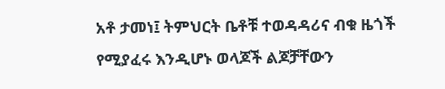አቶ ታመነ፤ ትምህርት ቤቶቹ ተወዳዳሪና ብቁ ዜጎች የሚያፈሩ እንዲሆኑ ወላጆች ልጆቻቸውን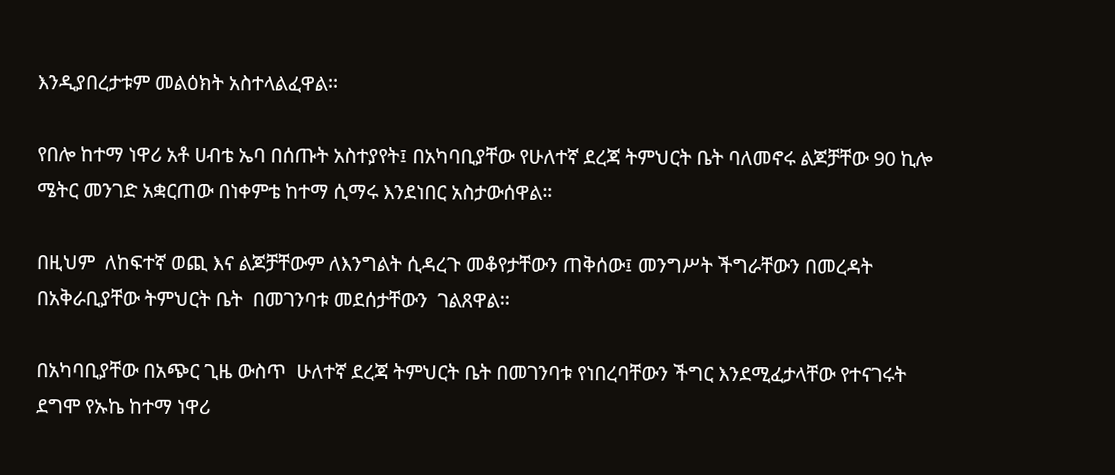እንዲያበረታቱም መልዕክት አስተላልፈዋል፡፡

የበሎ ከተማ ነዋሪ አቶ ሀብቴ ኤባ በሰጡት አስተያየት፤ በአካባቢያቸው የሁለተኛ ደረጃ ትምህርት ቤት ባለመኖሩ ልጆቻቸው 90 ኪሎ ሜትር መንገድ አቋርጠው በነቀምቴ ከተማ ሲማሩ እንደነበር አስታውሰዋል።

በዚህም  ለከፍተኛ ወጪ እና ልጆቻቸውም ለእንግልት ሲዳረጉ መቆየታቸውን ጠቅሰው፤ መንግሥት ችግራቸውን በመረዳት በአቅራቢያቸው ትምህርት ቤት  በመገንባቱ መደሰታቸውን  ገልጸዋል፡፡

በአካባቢያቸው በአጭር ጊዜ ውስጥ  ሁለተኛ ደረጃ ትምህርት ቤት በመገንባቱ የነበረባቸውን ችግር እንደሚፈታላቸው የተናገሩት ደግሞ የኡኬ ከተማ ነዋሪ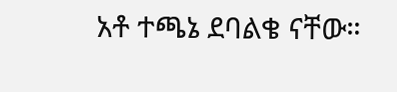አቶ ተጫኔ ደባልቄ ናቸው።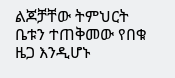ልጆቻቸው ትምህርት ቤቱን ተጠቅመው የበቁ  ዜጋ እንዲሆኑ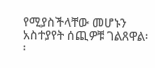የሚያስችላቸው መሆኑን አስተያየት ሰጪዎቹ ገልጸዋል፡፡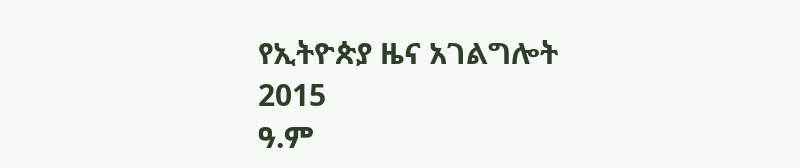የኢትዮጵያ ዜና አገልግሎት
2015
ዓ.ም